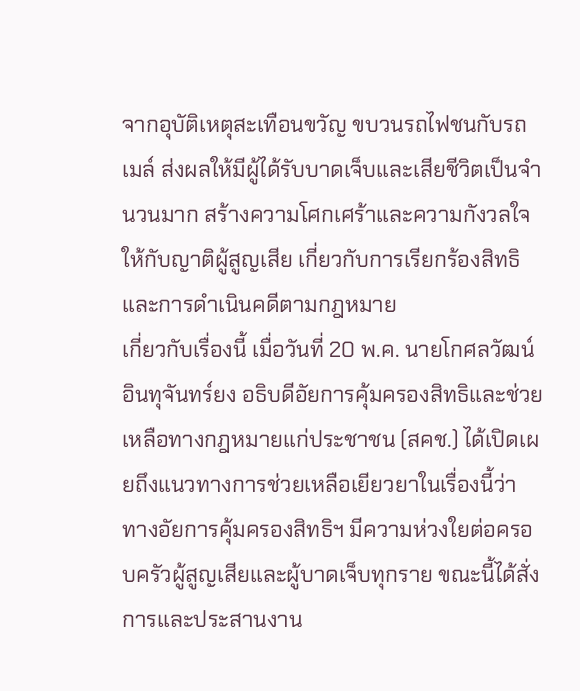จากอุบัติเหตุสะเทือนขวัญ ขบวนรถไฟชนกับรถเมล์ ส่งผลให้มีผู้ได้รับบาดเจ็บและเสียชีวิตเป็นจำนวนมาก สร้างความโศกเศร้าและความกังวลใจให้กับญาติผู้สูญเสีย เกี่ยวกับการเรียกร้องสิทธิและการดำเนินคดีตามกฎหมาย
เกี่ยวกับเรื่องนี้ เมื่อวันที่ 20 พ.ค. นายโกศลวัฒน์ อินทุจันทร์ยง อธิบดีอัยการคุ้มครองสิทธิและช่วยเหลือทางกฎหมายแก่ประชาชน (สคช.) ได้เปิดเผยถึงแนวทางการช่วยเหลือเยียวยาในเรื่องนี้ว่า ทางอัยการคุ้มครองสิทธิฯ มีความห่วงใยต่อครอบครัวผู้สูญเสียและผู้บาดเจ็บทุกราย ขณะนี้ได้สั่งการและประสานงาน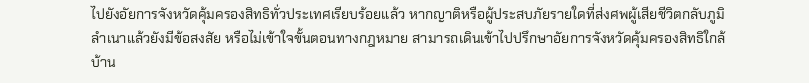ไปยังอัยการจังหวัดคุ้มครองสิทธิทั่วประเทศเรียบร้อยแล้ว หากญาติหรือผู้ประสบภัยรายใดที่ส่งศพผู้เสียชีวิตกลับภูมิลำเนาแล้วยังมีข้อสงสัย หรือไม่เข้าใจขั้นตอนทางกฎหมาย สามารถเดินเข้าไปปรึกษาอัยการจังหวัดคุ้มครองสิทธิใกล้บ้าน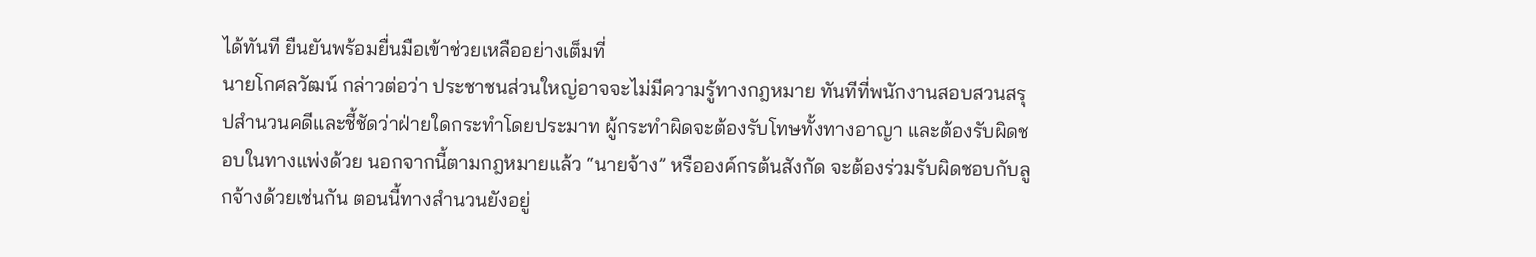ได้ทันที ยืนยันพร้อมยื่นมือเข้าช่วยเหลืออย่างเต็มที่
นายโกศลวัฒน์ กล่าวต่อว่า ประชาชนส่วนใหญ่อาจจะไม่มีความรู้ทางกฎหมาย ทันทีที่พนักงานสอบสวนสรุปสำนวนคดีและชี้ชัดว่าฝ่ายใดกระทำโดยประมาท ผู้กระทำผิดจะต้องรับโทษทั้งทางอาญา และต้องรับผิดชอบในทางแพ่งด้วย นอกจากนี้ตามกฎหมายแล้ว “นายจ้าง” หรือองค์กรต้นสังกัด จะต้องร่วมรับผิดชอบกับลูกจ้างด้วยเช่นกัน ตอนนี้ทางสำนวนยังอยู่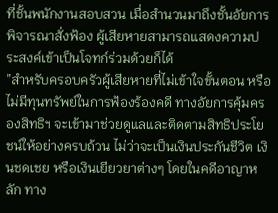ที่ชั้นพนักงานสอบสวน เมื่อสำนวนมาถึงชั้นอัยการพิจารณาสั่งฟ้อง ผู้เสียหายสามารถแสดงความประสงค์เข้าเป็นโจทก์ร่วมด้วยก็ได้
”สำหรับครอบครัวผู้เสียหายที่ไม่เข้าใจขั้นตอน หรือไม่มีทุนทรัพย์ในการฟ้องร้องคดี ทางอัยการคุ้มครองสิทธิฯ จะเข้ามาช่วยดูแลและติดตามสิทธิประโยชน์ให้อย่างครบถ้วน ไม่ว่าจะเป็นเงินประกันชีวิต เงินชดเชย หรือเงินเยียวยาต่างๆ โดยในคดีอาญาหลัก ทาง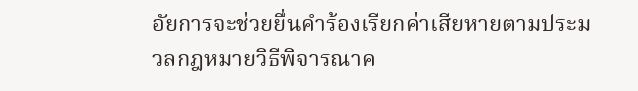อัยการจะช่วยยื่นคำร้องเรียกค่าเสียหายตามประมวลกฎหมายวิธีพิจารณาค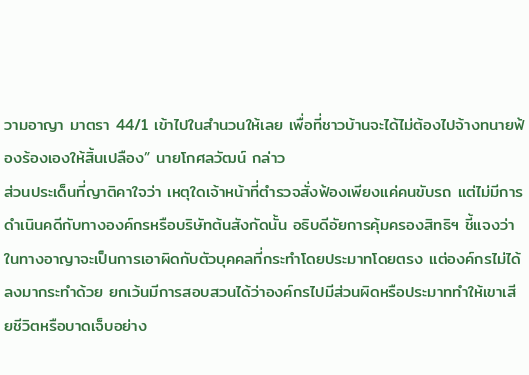วามอาญา มาตรา 44/1 เข้าไปในสำนวนให้เลย เพื่อที่ชาวบ้านจะได้ไม่ต้องไปจ้างทนายฟ้องร้องเองให้สิ้นเปลือง” นายโกศลวัฒน์ กล่าว
ส่วนประเด็นที่ญาติคาใจว่า เหตุใดเจ้าหน้าที่ตำรวจสั่งฟ้องเพียงแค่คนขับรถ แต่ไม่มีการดำเนินคดีกับทางองค์กรหรือบริษัทต้นสังกัดนั้น อธิบดีอัยการคุ้มครองสิทธิฯ ชี้แจงว่า ในทางอาญาจะเป็นการเอาผิดกับตัวบุคคลที่กระทำโดยประมาทโดยตรง แต่องค์กรไม่ได้ลงมากระทำด้วย ยกเว้นมีการสอบสวนได้ว่าองค์กรไปมีส่วนผิดหรือประมาททำให้เขาเสียชีวิตหรือบาดเจ็บอย่าง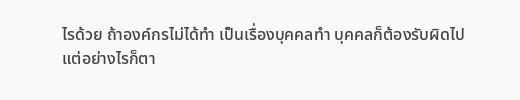ไรด้วย ถ้าองค์กรไม่ได้ทำ เป็นเรื่องบุคคลทำ บุคคลก็ต้องรับผิดไป
แต่อย่างไรก็ตา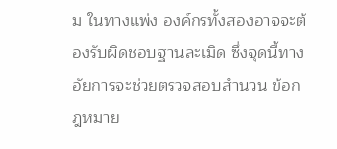ม ในทางแพ่ง องค์กรทั้งสองอาจจะต้องรับผิดชอบฐานละเมิด ซึ่งจุดนี้ทางอัยการจะช่วยตรวจสอบสำนวน ข้อกฎหมาย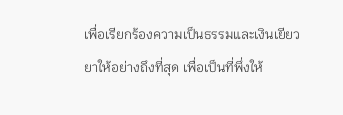เพื่อเรียกร้องความเป็นธรรมและเงินเยียวยาให้อย่างถึงที่สุด เพื่อเป็นที่พึ่งให้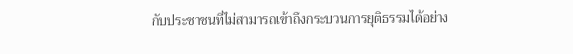กับประชาชนที่ไม่สามารถเข้าถึงกระบวนการยุติธรรมได้อย่าง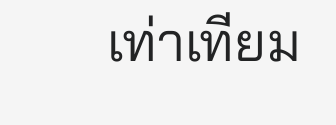เท่าเทียม